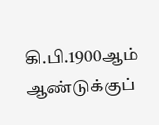கி.பி.1900ஆம் ஆண்டுக்குப்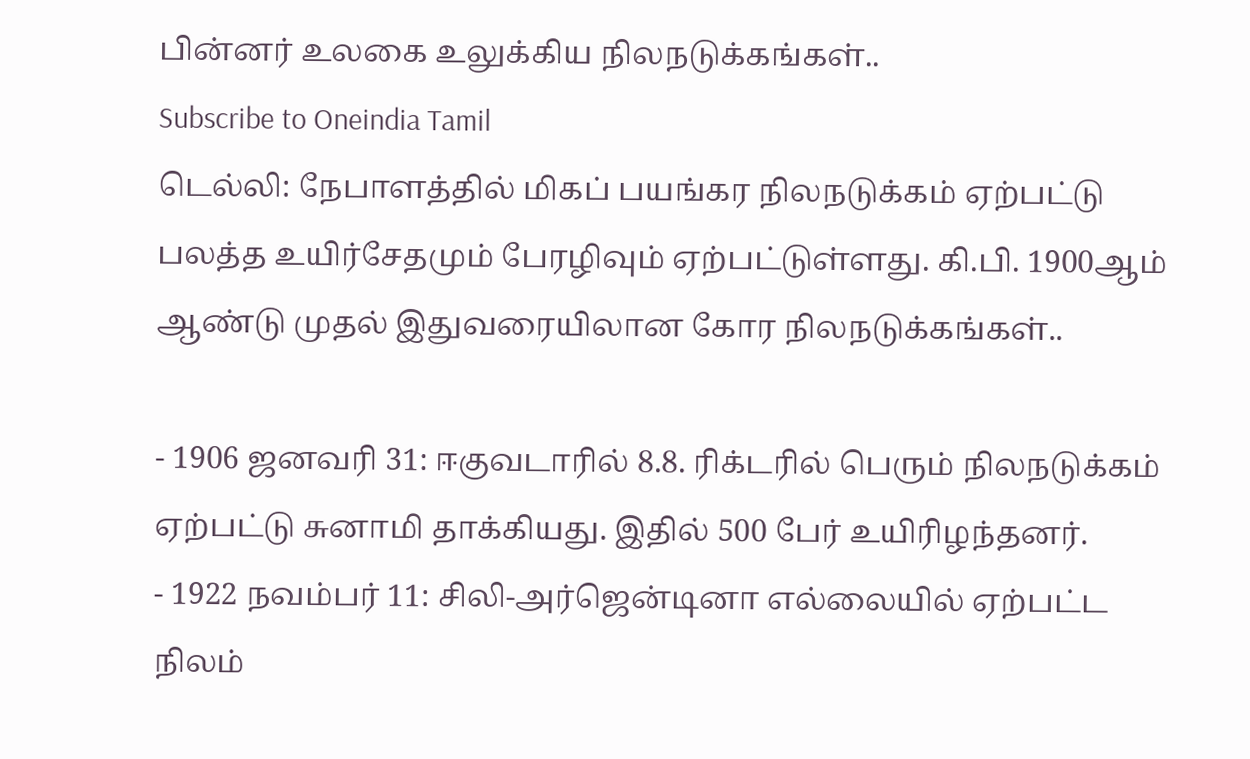பின்னர் உலகை உலுக்கிய நிலநடுக்கங்கள்..
Subscribe to Oneindia Tamil
டெல்லி: நேபாளத்தில் மிகப் பயங்கர நிலநடுக்கம் ஏற்பட்டு பலத்த உயிர்சேதமும் பேரழிவும் ஏற்பட்டுள்ளது. கி.பி. 1900ஆம் ஆண்டு முதல் இதுவரையிலான கோர நிலநடுக்கங்கள்..

- 1906 ஜனவரி 31: ஈகுவடாரில் 8.8. ரிக்டரில் பெரும் நிலநடுக்கம் ஏற்பட்டு சுனாமி தாக்கியது. இதில் 500 பேர் உயிரிழந்தனர்.
- 1922 நவம்பர் 11: சிலி-அர்ஜென்டினா எல்லையில் ஏற்பட்ட நிலம்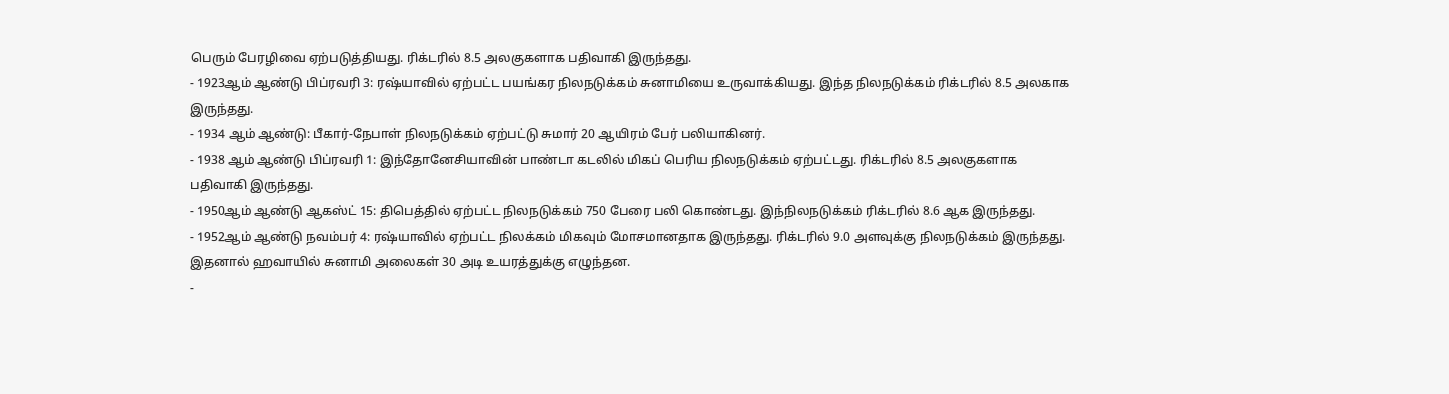பெரும் பேரழிவை ஏற்படுத்தியது. ரிக்டரில் 8.5 அலகுகளாக பதிவாகி இருந்தது.
- 1923ஆம் ஆண்டு பிப்ரவரி 3: ரஷ்யாவில் ஏற்பட்ட பயங்கர நிலநடுக்கம் சுனாமியை உருவாக்கியது. இந்த நிலநடுக்கம் ரிக்டரில் 8.5 அலகாக இருந்தது.
- 1934 ஆம் ஆண்டு: பீகார்-நேபாள் நிலநடுக்கம் ஏற்பட்டு சுமார் 20 ஆயிரம் பேர் பலியாகினர்.
- 1938 ஆம் ஆண்டு பிப்ரவரி 1: இந்தோனேசியாவின் பாண்டா கடலில் மிகப் பெரிய நிலநடுக்கம் ஏற்பட்டது. ரிக்டரில் 8.5 அலகுகளாக பதிவாகி இருந்தது.
- 1950ஆம் ஆண்டு ஆகஸ்ட் 15: திபெத்தில் ஏற்பட்ட நிலநடுக்கம் 750 பேரை பலி கொண்டது. இந்நிலநடுக்கம் ரிக்டரில் 8.6 ஆக இருந்தது.
- 1952ஆம் ஆண்டு நவம்பர் 4: ரஷ்யாவில் ஏற்பட்ட நிலக்கம் மிகவும் மோசமானதாக இருந்தது. ரிக்டரில் 9.0 அளவுக்கு நிலநடுக்கம் இருந்தது. இதனால் ஹவாயில் சுனாமி அலைகள் 30 அடி உயரத்துக்கு எழுந்தன.
-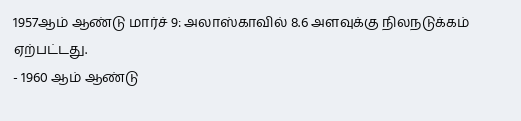1957ஆம் ஆண்டு மார்ச் 9: அலாஸ்காவில் 8.6 அளவுக்கு நிலநடுக்கம் ஏற்பட்டது.
- 1960 ஆம் ஆண்டு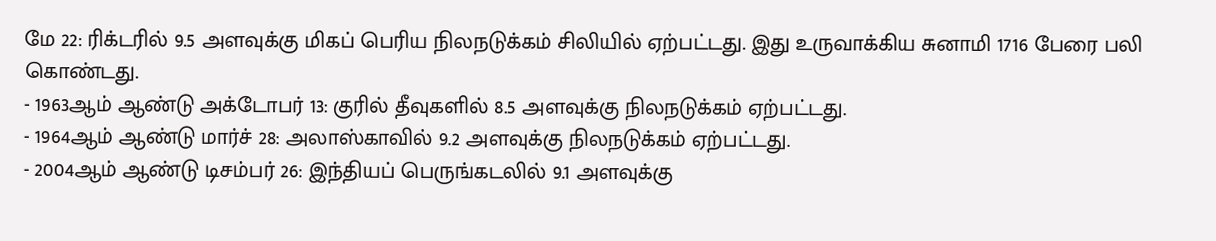மே 22: ரிக்டரில் 9.5 அளவுக்கு மிகப் பெரிய நிலநடுக்கம் சிலியில் ஏற்பட்டது. இது உருவாக்கிய சுனாமி 1716 பேரை பலி கொண்டது.
- 1963ஆம் ஆண்டு அக்டோபர் 13: குரில் தீவுகளில் 8.5 அளவுக்கு நிலநடுக்கம் ஏற்பட்டது.
- 1964ஆம் ஆண்டு மார்ச் 28: அலாஸ்காவில் 9.2 அளவுக்கு நிலநடுக்கம் ஏற்பட்டது.
- 2004ஆம் ஆண்டு டிசம்பர் 26: இந்தியப் பெருங்கடலில் 9.1 அளவுக்கு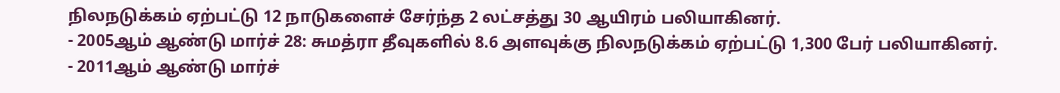நிலநடுக்கம் ஏற்பட்டு 12 நாடுகளைச் சேர்ந்த 2 லட்சத்து 30 ஆயிரம் பலியாகினர்.
- 2005ஆம் ஆண்டு மார்ச் 28: சுமத்ரா தீவுகளில் 8.6 அளவுக்கு நிலநடுக்கம் ஏற்பட்டு 1,300 பேர் பலியாகினர்.
- 2011ஆம் ஆண்டு மார்ச்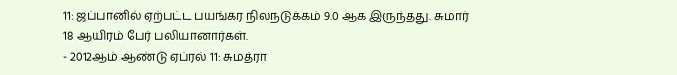11: ஜப்பானில் ஏற்பட்ட பயங்கர நிலநடுக்கம் 9.0 ஆக இருந்தது. சுமார் 18 ஆயிரம் பேர் பலியானார்கள்.
- 2012ஆம் ஆண்டு ஏப்ரல் 11: சுமத்ரா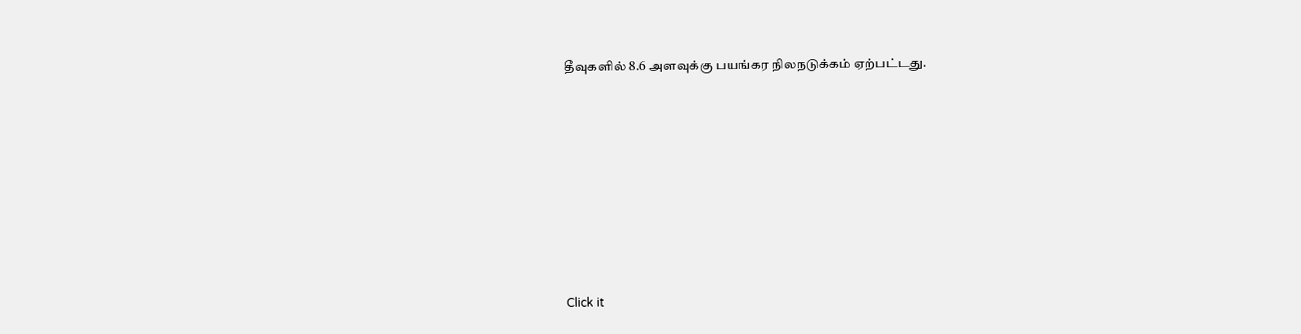தீவுகளில் 8.6 அளவுக்கு பயங்கர நிலநடுக்கம் ஏற்பட்டது.












Click it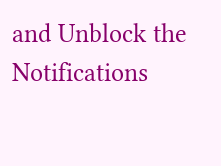and Unblock the Notifications